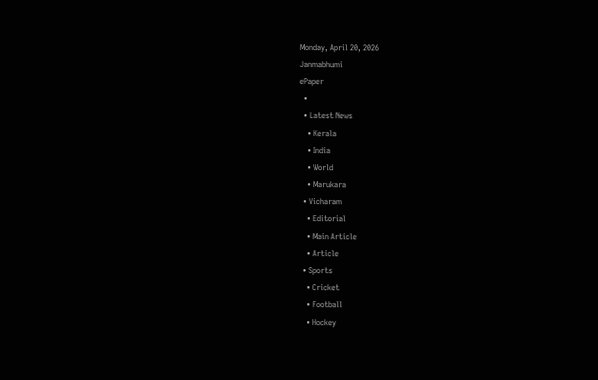Monday, April 20, 2026
Janmabhumi
ePaper
  •
  • Latest News
    • Kerala
    • India
    • World
    • Marukara
  • Vicharam
    • Editorial
    • Main Article
    • Article
  • Sports
    • Cricket
    • Football
    • Hockey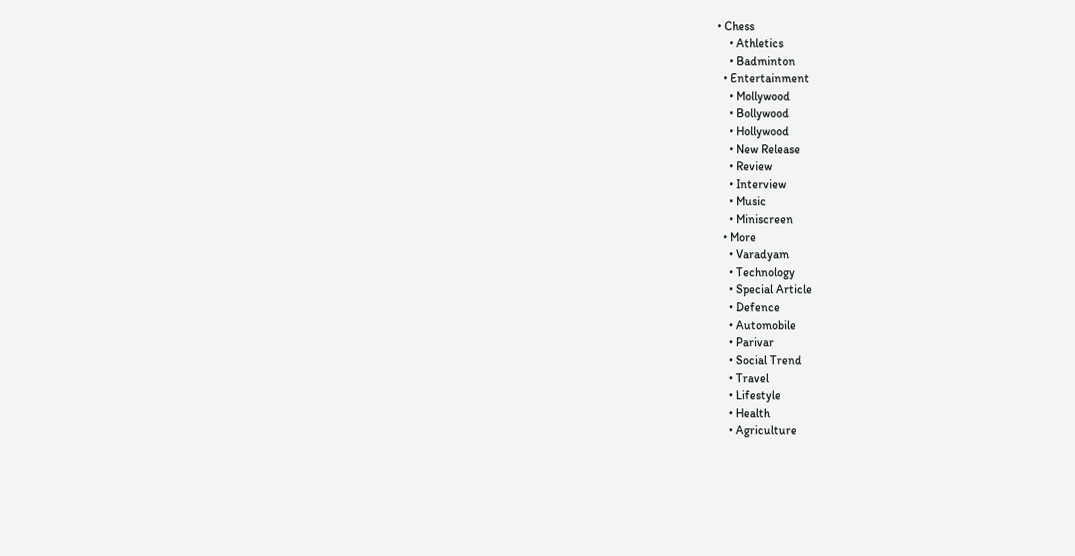• Chess
    • Athletics
    • Badminton
  • Entertainment
    • Mollywood
    • Bollywood
    • Hollywood
    • New Release
    • Review
    • Interview
    • Music
    • Miniscreen
  • More
    • Varadyam
    • Technology
    • Special Article
    • Defence
    • Automobile
    • Parivar
    • Social Trend
    • Travel
    • Lifestyle
    • Health
    • Agriculture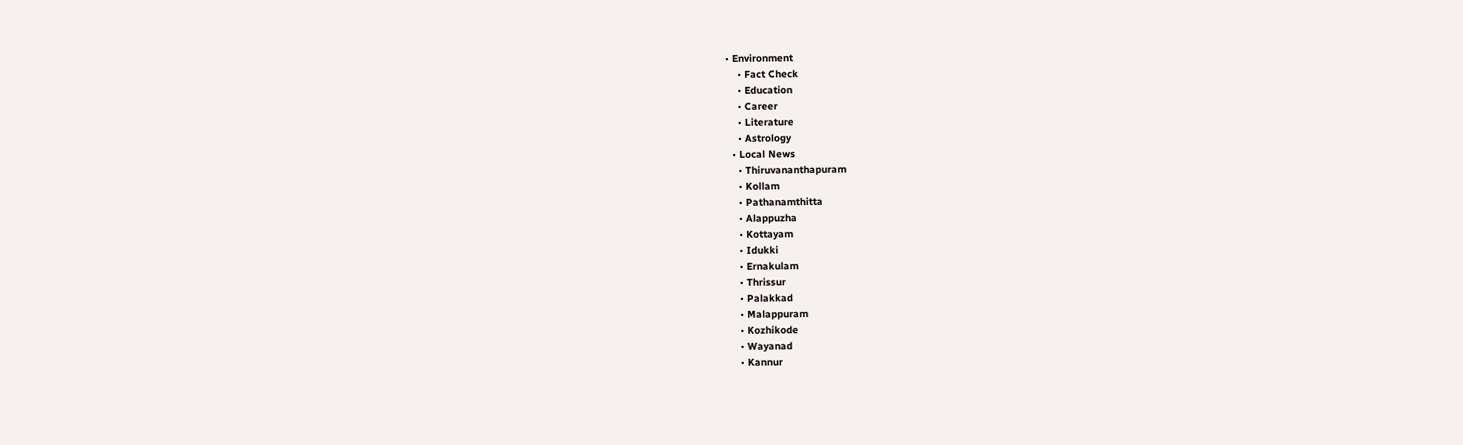• Environment
    • Fact Check
    • Education
    • Career
    • Literature
    • Astrology
  • Local News
    • Thiruvananthapuram
    • Kollam
    • Pathanamthitta
    • Alappuzha
    • Kottayam
    • Idukki
    • Ernakulam
    • Thrissur
    • Palakkad
    • Malappuram
    • Kozhikode
    • Wayanad
    • Kannur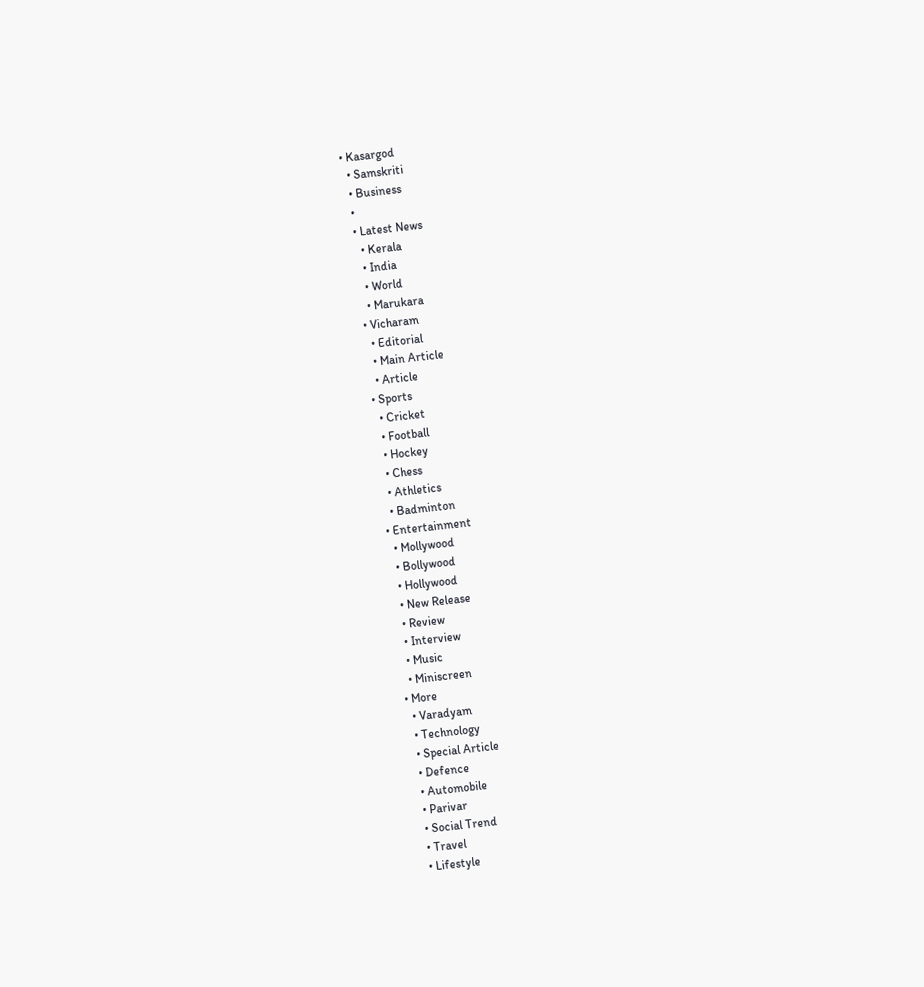• Kasargod
  • Samskriti
  • Business
  •
  • Latest News
    • Kerala
    • India
    • World
    • Marukara
  • Vicharam
    • Editorial
    • Main Article
    • Article
  • Sports
    • Cricket
    • Football
    • Hockey
    • Chess
    • Athletics
    • Badminton
  • Entertainment
    • Mollywood
    • Bollywood
    • Hollywood
    • New Release
    • Review
    • Interview
    • Music
    • Miniscreen
  • More
    • Varadyam
    • Technology
    • Special Article
    • Defence
    • Automobile
    • Parivar
    • Social Trend
    • Travel
    • Lifestyle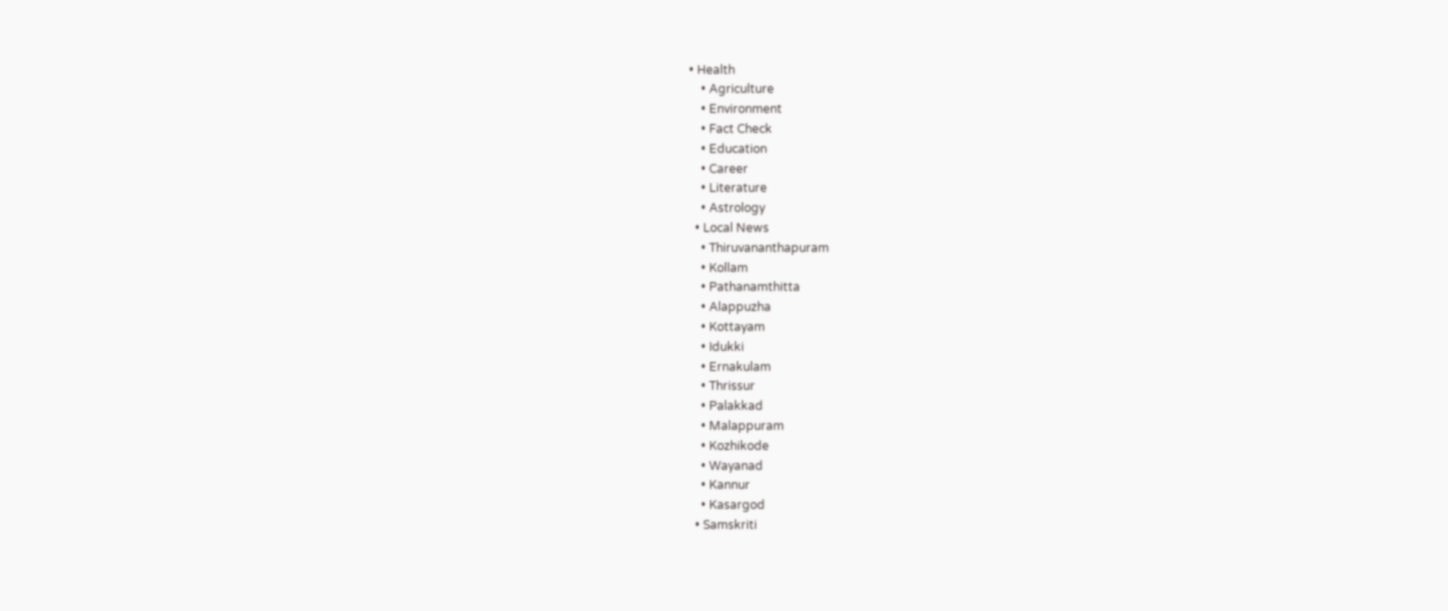• Health
    • Agriculture
    • Environment
    • Fact Check
    • Education
    • Career
    • Literature
    • Astrology
  • Local News
    • Thiruvananthapuram
    • Kollam
    • Pathanamthitta
    • Alappuzha
    • Kottayam
    • Idukki
    • Ernakulam
    • Thrissur
    • Palakkad
    • Malappuram
    • Kozhikode
    • Wayanad
    • Kannur
    • Kasargod
  • Samskriti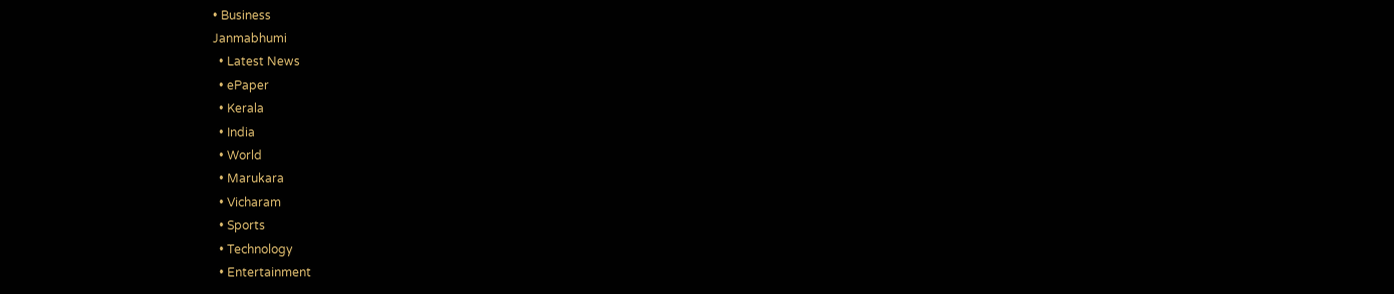• Business
Janmabhumi
  • Latest News
  • ePaper
  • Kerala
  • India
  • World
  • Marukara
  • Vicharam
  • Sports
  • Technology
  • Entertainment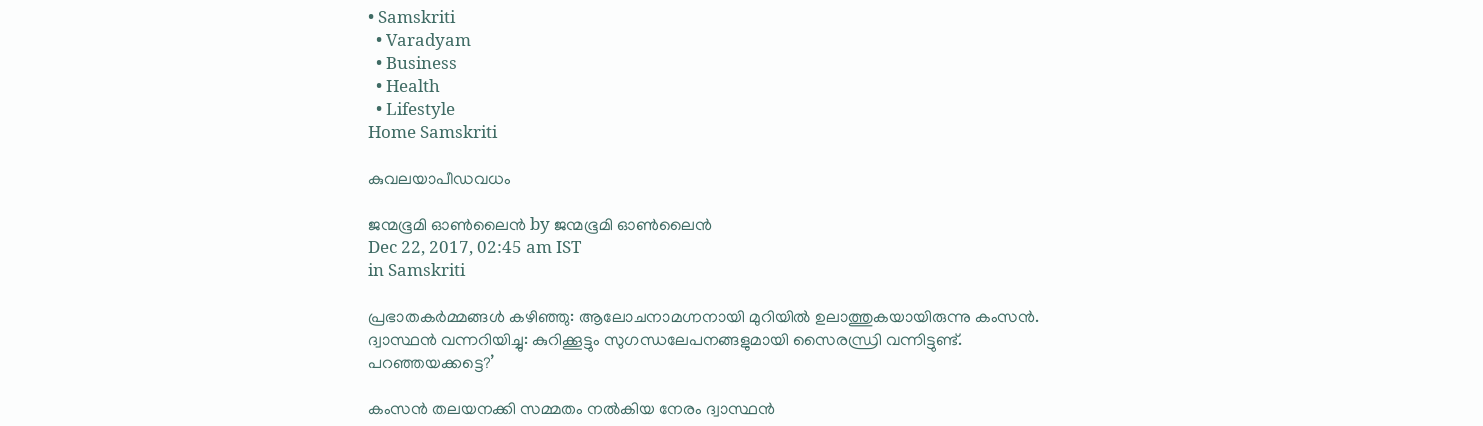• Samskriti
  • Varadyam
  • Business
  • Health
  • Lifestyle
Home Samskriti

കുവലയാപീഡവധം

ജന്മഭൂമി ഓണ്‍ലൈന്‍ by ജന്മഭൂമി ഓണ്‍ലൈന്‍
Dec 22, 2017, 02:45 am IST
in Samskriti

പ്രഭാതകര്‍മ്മങ്ങള്‍ കഴിഞ്ഞു: ആലോചനാമഗ്നനായി മുറിയില്‍ ഉലാത്തുകയായിരുന്നു കംസന്‍. ദ്വാസ്ഥന്‍ വന്നറിയിച്ചു: കുറിക്കൂട്ടും സുഗന്ധലേപനങ്ങളുമായി സൈരന്ധ്രി വന്നിട്ടുണ്ട്. പറഞ്ഞയക്കട്ടെ?’

കംസന്‍ തലയനക്കി സമ്മതം നല്‍കിയ നേരം ദ്വാസ്ഥന്‍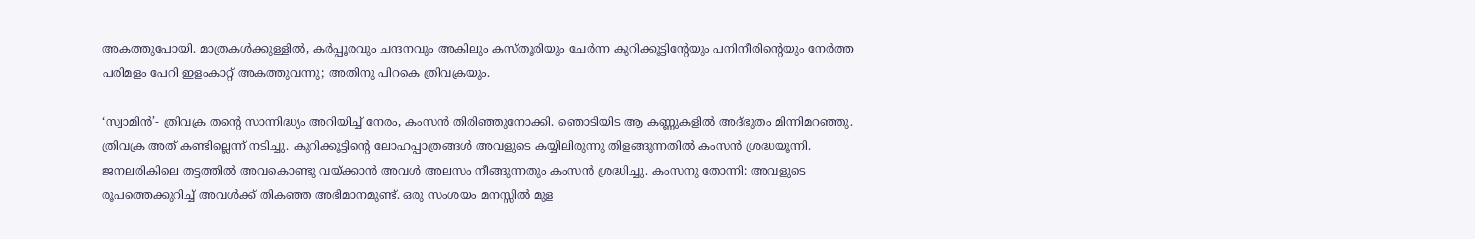അകത്തുപോയി. മാത്രകള്‍ക്കുള്ളില്‍, കര്‍പ്പൂരവും ചന്ദനവും അകിലും കസ്തൂരിയും ചേര്‍ന്ന കുറിക്കൂട്ടിന്റേയും പനിനീരിന്റെയും നേര്‍ത്ത പരിമളം പേറി ഇളംകാറ്റ് അകത്തുവന്നു; അതിനു പിറകെ ത്രിവക്രയും.

‘സ്വാമിന്‍’- ത്രിവക്ര തന്റെ സാന്നിദ്ധ്യം അറിയിച്ച് നേരം, കംസന്‍ തിരിഞ്ഞുനോക്കി. ഞൊടിയിട ആ കണ്ണുകളില്‍ അദ്ഭുതം മിന്നിമറഞ്ഞു. ത്രിവക്ര അത് കണ്ടില്ലെന്ന് നടിച്ചു. കുറിക്കൂട്ടിന്റെ ലോഹപ്പാത്രങ്ങള്‍ അവളുടെ കയ്യിലിരുന്നു തിളങ്ങുന്നതില്‍ കംസന്‍ ശ്രദ്ധയൂന്നി. ജനലരികിലെ തട്ടത്തില്‍ അവകൊണ്ടു വയ്‌ക്കാന്‍ അവള്‍ അലസം നീങ്ങുന്നതും കംസന്‍ ശ്രദ്ധിച്ചു. കംസനു തോന്നി: അവളുടെ രൂപത്തെക്കുറിച്ച് അവള്‍ക്ക് തികഞ്ഞ അഭിമാനമുണ്ട്. ഒരു സംശയം മനസ്സില്‍ മുള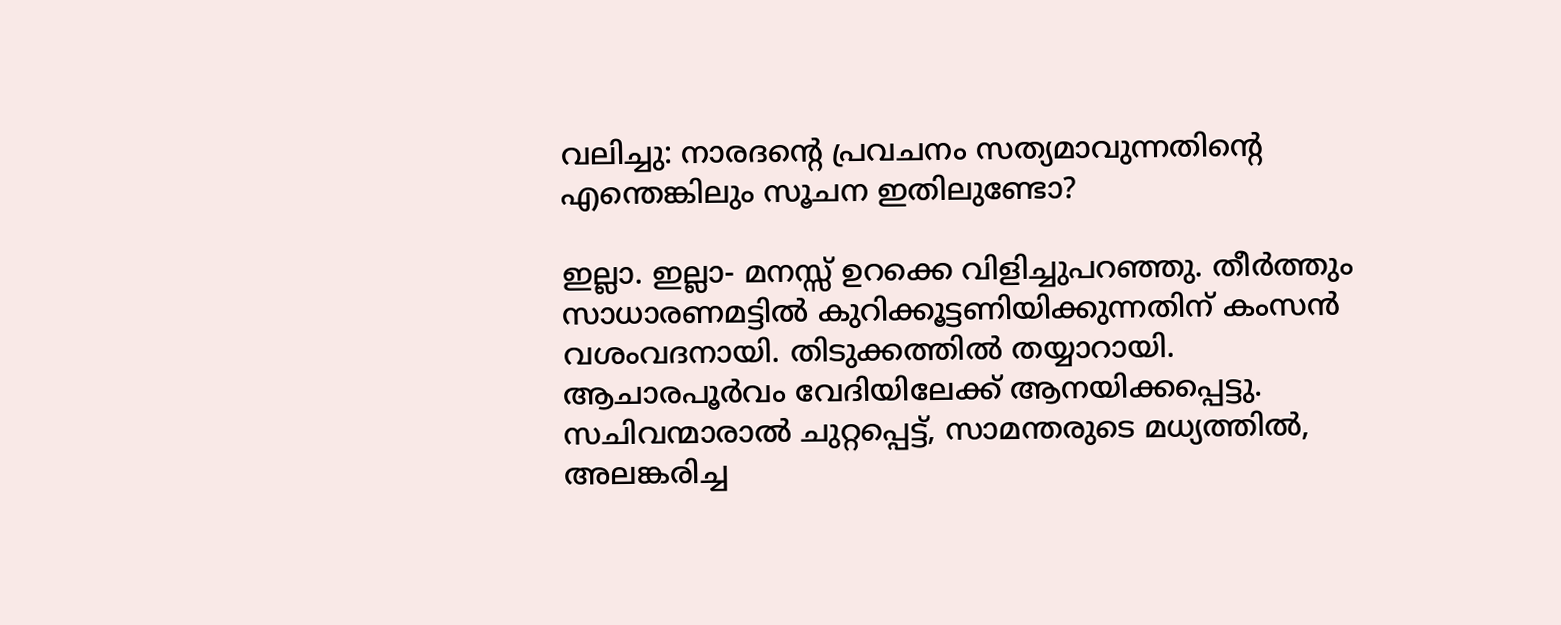വലിച്ചു: നാരദന്റെ പ്രവചനം സത്യമാവുന്നതിന്റെ എന്തെങ്കിലും സൂചന ഇതിലുണ്ടോ?

ഇല്ലാ. ഇല്ലാ- മനസ്സ് ഉറക്കെ വിളിച്ചുപറഞ്ഞു. തീര്‍ത്തും സാധാരണമട്ടില്‍ കുറിക്കൂട്ടണിയിക്കുന്നതിന് കംസന്‍ വശംവദനായി. തിടുക്കത്തില്‍ തയ്യാറായി. ആചാരപൂര്‍വം വേദിയിലേക്ക് ആനയിക്കപ്പെട്ടു. സചിവന്മാരാല്‍ ചുറ്റപ്പെട്ട്, സാമന്തരുടെ മധ്യത്തില്‍, അലങ്കരിച്ച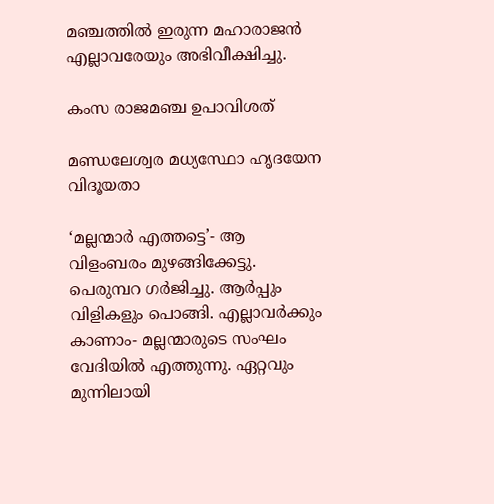മഞ്ചത്തില്‍ ഇരുന്ന മഹാരാജന്‍ എല്ലാവരേയും അഭിവീക്ഷിച്ചു.

കംസ രാജമഞ്ച ഉപാവിശത്

മണ്ഡലേശ്വര മധ്യസ്ഥോ ഹൃദയേന വിദൂയതാ

‘മല്ലന്മാര്‍ എത്തട്ടെ’- ആ വിളംബരം മുഴങ്ങിക്കേട്ടു. പെരുമ്പറ ഗര്‍ജിച്ചു. ആര്‍പ്പും വിളികളും പൊങ്ങി. എല്ലാവര്‍ക്കും കാണാം- മല്ലന്മാരുടെ സംഘം വേദിയില്‍ എത്തുന്നു. ഏറ്റവും മുന്നിലായി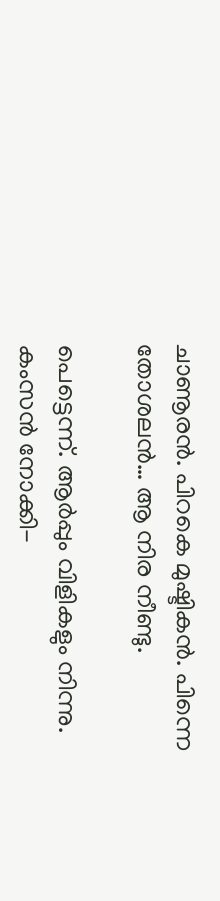ചാണൂരന്‍. പിറകെ മുഷ്ടികന്‍. പിന്നെ തോശലന്‍… ആ നിര നീണ്ടു.

പെട്ടെന്ന്. ആര്‍പ്പും വിളികളും നിന്നു. കംസന്‍ നോക്കി-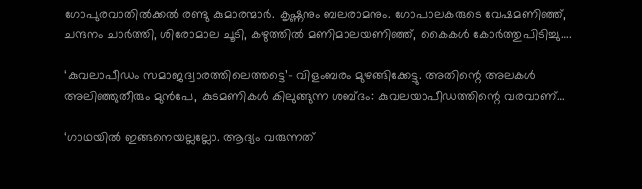ഗോപുരവാതില്‍ക്കല്‍ രണ്ടു കുമാരന്മാര്‍. കൃഷ്ണനും ബലരാമനും. ഗോപാലകരുടെ വേഷമണിഞ്ഞ്, ചന്ദനം ചാര്‍ത്തി, ശിരോമാല ചൂടി, കഴുത്തില്‍ മണിമാലയണിഞ്ഞ്, കൈകള്‍ കോര്‍ത്തുപിടിച്ചു….

‘കുവലാപീഡം സമാജദ്വാരത്തിലെത്തട്ടെ’- വിളംബരം മുഴങ്ങിക്കേട്ടു. അതിന്റെ അലകള്‍ അലിഞ്ഞുതീരും മുന്‍പേ, കുടമണികള്‍ കിലുങ്ങുന്ന ശബ്ദം: കുവലയാപീഡത്തിന്റെ വരവാണ്…

‘ഗാഥയില്‍ ഇങ്ങനെയല്ലല്ലോ. ആദ്യം വരുന്നത്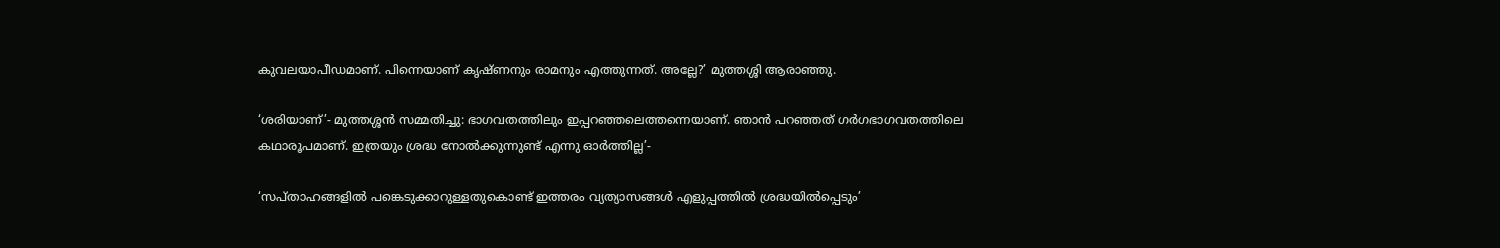കുവലയാപീഡമാണ്. പിന്നെയാണ് കൃഷ്ണനും രാമനും എത്തുന്നത്. അല്ലേ?’ മുത്തശ്ശി ആരാഞ്ഞു.

‘ശരിയാണ്’- മുത്തശ്ശന്‍ സമ്മതിച്ചു: ഭാഗവതത്തിലും ഇപ്പറഞ്ഞലെത്തന്നെയാണ്. ഞാന്‍ പറഞ്ഞത് ഗര്‍ഗഭാഗവതത്തിലെ കഥാരൂപമാണ്. ഇത്രയും ശ്രദ്ധ നോല്‍ക്കുന്നുണ്ട് എന്നു ഓര്‍ത്തില്ല’-

‘സപ്താഹങ്ങളില്‍ പങ്കെടുക്കാറുള്ളതുകൊണ്ട് ഇത്തരം വ്യത്യാസങ്ങള്‍ എളുപ്പത്തില്‍ ശ്രദ്ധയില്‍പ്പെടും’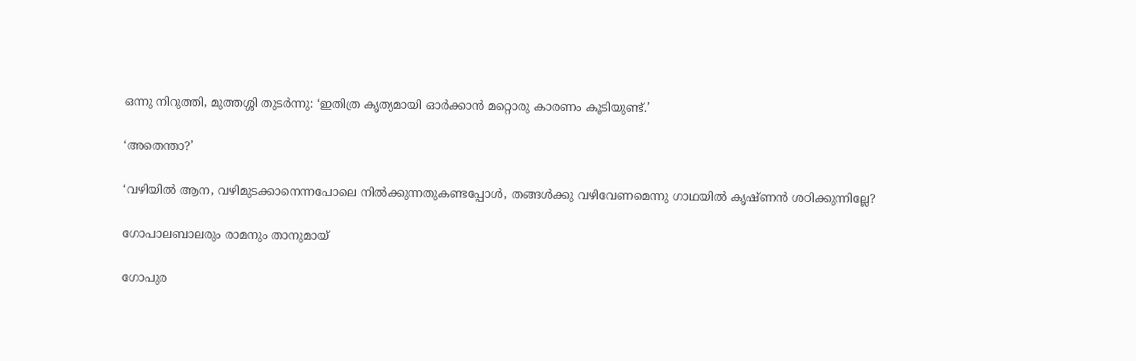ഒന്നു നിറുത്തി, മുത്തശ്ശി തുടര്‍ന്നു: ‘ഇതിത്ര കൃത്യമായി ഓര്‍ക്കാന്‍ മറ്റൊരു കാരണം കൂടിയുണ്ട്.’

‘അതെന്താ?’

‘വഴിയില്‍ ആന, വഴിമുടക്കാനെന്നപോലെ നില്‍ക്കുന്നതുകണ്ടപ്പോള്‍, തങ്ങള്‍ക്കു വഴിവേണമെന്നു ഗാഥയില്‍ കൃഷ്ണന്‍ ശഠിക്കുന്നില്ലേ?

ഗോപാലബാലരും രാമനും താനുമായ്

ഗോപുര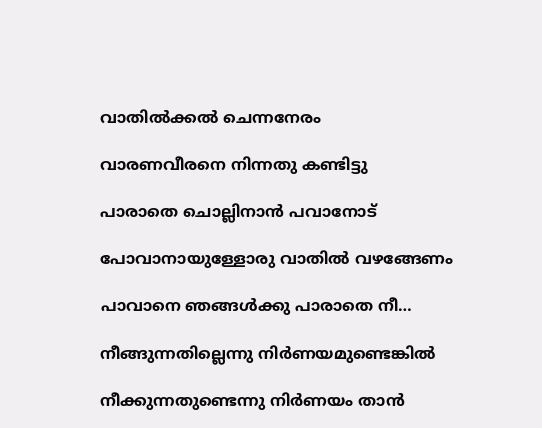വാതില്‍ക്കല്‍ ചെന്നനേരം

വാരണവീരനെ നിന്നതു കണ്ടിട്ടു

പാരാതെ ചൊല്ലിനാന്‍ പവാനോട്

പോവാനായുള്ളോരു വാതില്‍ വഴങ്ങേണം

പാവാനെ ഞങ്ങള്‍ക്കു പാരാതെ നീ…

നീങ്ങുന്നതില്ലെന്നു നിര്‍ണയമുണ്ടെങ്കില്‍

നീക്കുന്നതുണ്ടെന്നു നിര്‍ണയം താന്‍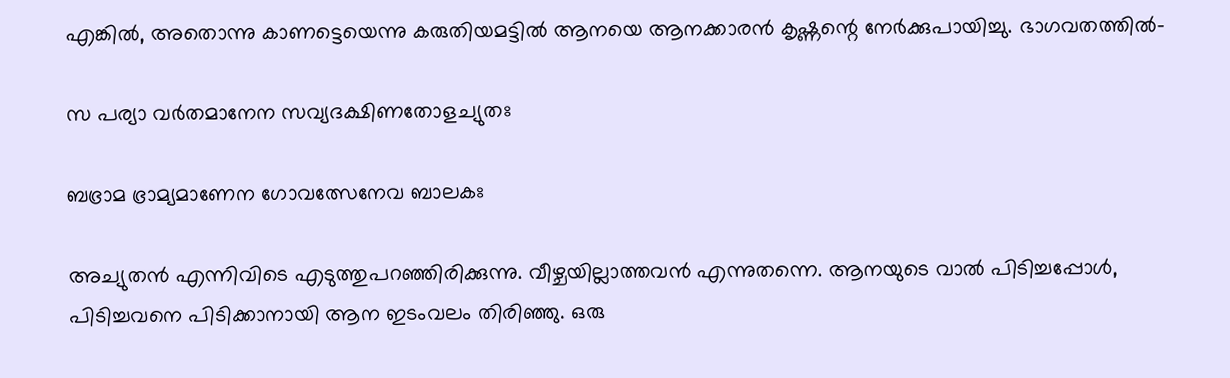എങ്കില്‍, അതൊന്നു കാണട്ടെയെന്നു കരുതിയമട്ടില്‍ ആനയെ ആനക്കാരന്‍ കൃഷ്ണന്റെ നേര്‍ക്കുപായിച്ചു. ഭാഗവതത്തില്‍-

സ പര്യാ വര്‍തമാനേന സവ്യദക്ഷിണതോളച്യുതഃ

ബഭ്രാമ ഭ്രാമ്യമാണേന ഗോവത്സേനേവ ബാലകഃ

അച്യുതന്‍ എന്നിവിടെ എടുത്തുപറഞ്ഞിരിക്കുന്നു. വീഴ്ചയില്ലാത്തവന്‍ എന്നുതന്നെ. ആനയുടെ വാല്‍ പിടിച്ചപ്പോള്‍, പിടിച്ചവനെ പിടിക്കാനായി ആന ഇടംവലം തിരിഞ്ഞു. ഒരു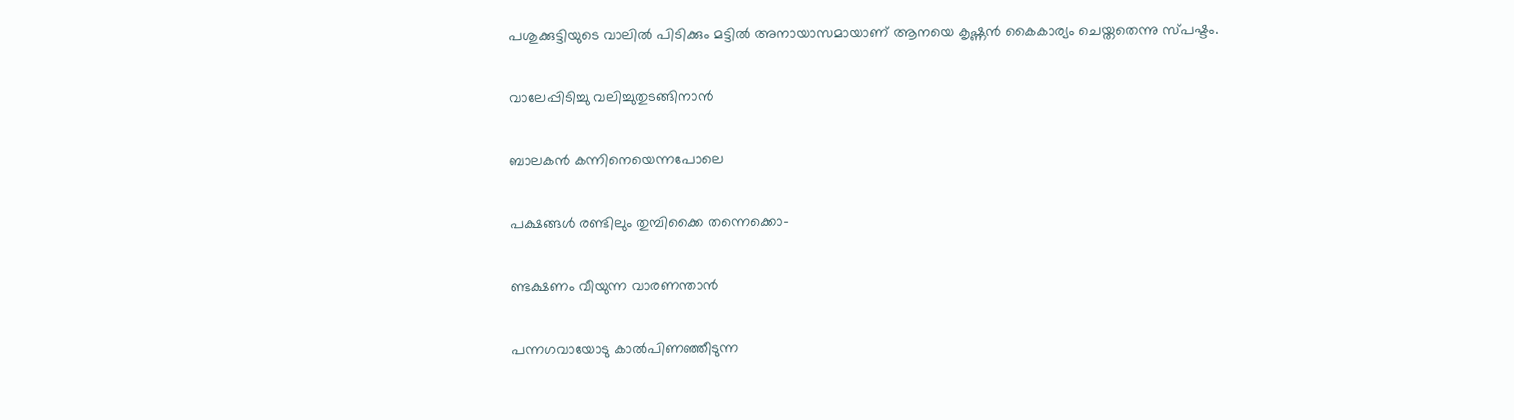പശുക്കുട്ടിയുടെ വാലില്‍ പിടിക്കും മട്ടില്‍ അനായാസമായാണ് ആനയെ കൃഷ്ണന്‍ കൈകാര്യം ചെയ്തതെന്നു സ്പഷ്ടം.

വാലേപ്പിടിച്ചു വലിച്ചുതുടങ്ങിനാന്‍

ബാലകന്‍ കന്നിനെയെന്നപോലെ

പക്ഷങ്ങള്‍ രണ്ടിലും തുമ്പിക്കൈ തന്നെക്കൊ-

ണ്ടക്ഷണം വീയുന്ന വാരണന്താന്‍

പന്നഗവായോടു കാല്‍പിണഞ്ഞീടുന്ന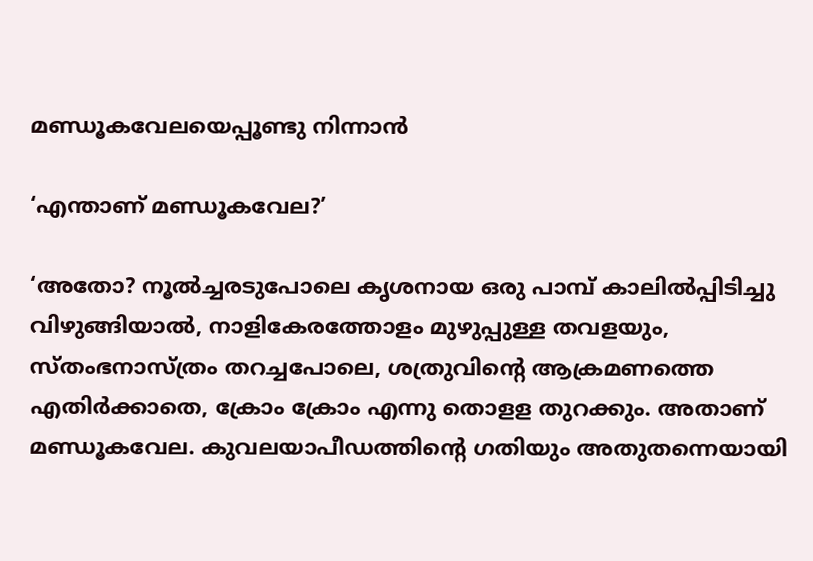മണ്ഡൂകവേലയെപ്പൂണ്ടു നിന്നാന്‍

‘എന്താണ് മണ്ഡൂകവേല?’

‘അതോ? നൂല്‍ച്ചരടുപോലെ കൃശനായ ഒരു പാമ്പ് കാലില്‍പ്പിടിച്ചു വിഴുങ്ങിയാല്‍, നാളികേരത്തോളം മുഴുപ്പുള്ള തവളയും, സ്തംഭനാസ്ത്രം തറച്ചപോലെ, ശത്രുവിന്റെ ആക്രമണത്തെ എതിര്‍ക്കാതെ, ക്രോം ക്രോം എന്നു തൊളള തുറക്കും. അതാണ് മണ്ഡൂകവേല. കുവലയാപീഡത്തിന്റെ ഗതിയും അതുതന്നെയായി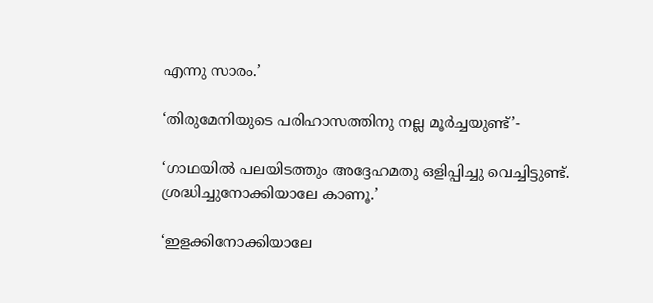എന്നു സാരം.’

‘തിരുമേനിയുടെ പരിഹാസത്തിനു നല്ല മൂര്‍ച്ചയുണ്ട്’-

‘ഗാഥയില്‍ പലയിടത്തും അദ്ദേഹമതു ഒളിപ്പിച്ചു വെച്ചിട്ടുണ്ട്. ശ്രദ്ധിച്ചുനോക്കിയാലേ കാണൂ.’

‘ഇളക്കിനോക്കിയാലേ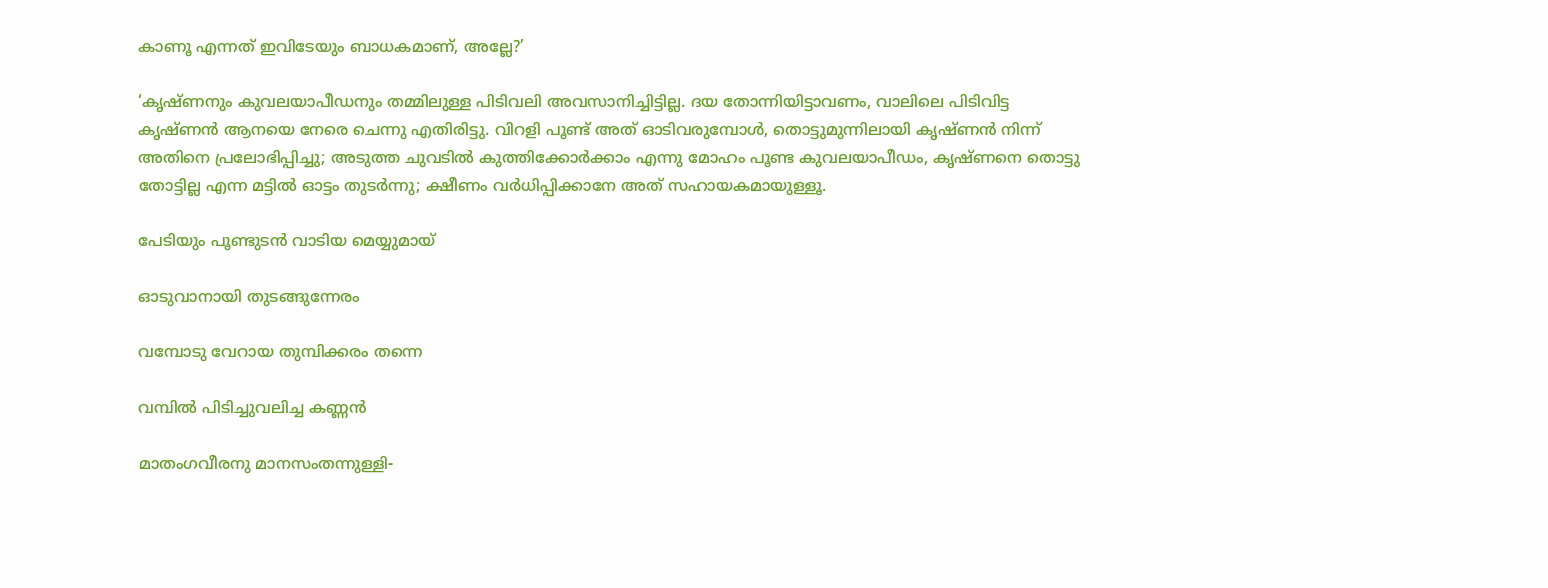കാണൂ എന്നത് ഇവിടേയും ബാധകമാണ്, അല്ലേ?’

‘കൃഷ്ണനും കുവലയാപീഡനും തമ്മിലുള്ള പിടിവലി അവസാനിച്ചിട്ടില്ല. ദയ തോന്നിയിട്ടാവണം, വാലിലെ പിടിവിട്ട കൃഷ്ണന്‍ ആനയെ നേരെ ചെന്നു എതിരിട്ടു. വിറളി പൂണ്ട് അത് ഓടിവരുമ്പോള്‍, തൊട്ടുമുന്നിലായി കൃഷ്ണന്‍ നിന്ന് അതിനെ പ്രലോഭിപ്പിച്ചു; അടുത്ത ചുവടില്‍ കുത്തിക്കോര്‍ക്കാം എന്നു മോഹം പൂണ്ട കുവലയാപീഡം, കൃഷ്ണനെ തൊട്ടു തോട്ടില്ല എന്ന മട്ടില്‍ ഓട്ടം തുടര്‍ന്നു; ക്ഷീണം വര്‍ധിപ്പിക്കാനേ അത് സഹായകമായുള്ളൂ.

പേടിയും പൂണ്ടുടന്‍ വാടിയ മെയ്യുമായ്

ഓടുവാനായി തുടങ്ങുന്നേരം

വമ്പോടു വേറായ തുമ്പിക്കരം തന്നെ

വമ്പില്‍ പിടിച്ചുവലിച്ച കണ്ണന്‍

മാതംഗവീരനു മാനസംതന്നുള്ളി-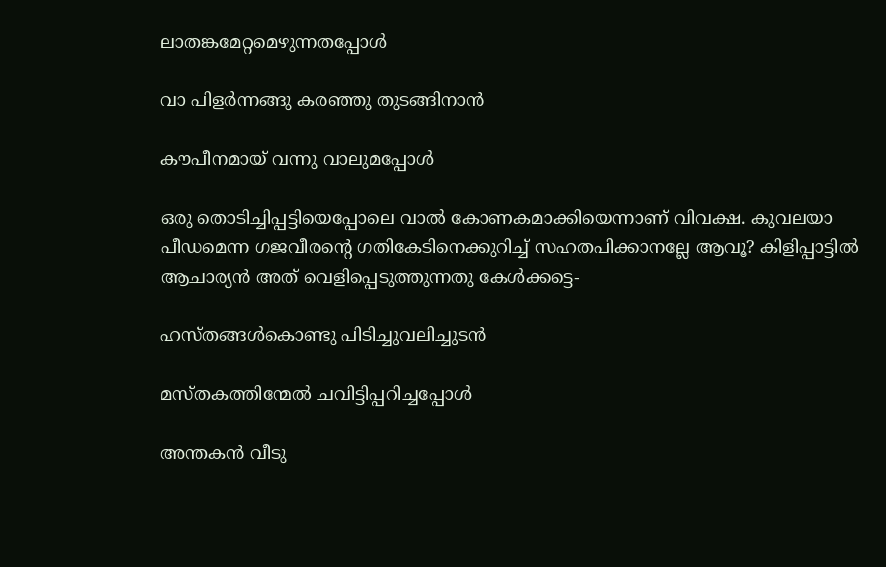ലാതങ്കമേറ്റമെഴുന്നതപ്പോള്‍

വാ പിളര്‍ന്നങ്ങു കരഞ്ഞു തുടങ്ങിനാന്‍

കൗപീനമായ് വന്നു വാലുമപ്പോള്‍

ഒരു തൊടിച്ചിപ്പട്ടിയെപ്പോലെ വാല്‍ കോണകമാക്കിയെന്നാണ് വിവക്ഷ. കുവലയാ പീഡമെന്ന ഗജവീരന്റെ ഗതികേടിനെക്കുറിച്ച് സഹതപിക്കാനല്ലേ ആവൂ? കിളിപ്പാട്ടില്‍ ആചാര്യന്‍ അത് വെളിപ്പെടുത്തുന്നതു കേള്‍ക്കട്ടെ-

ഹസ്തങ്ങള്‍കൊണ്ടു പിടിച്ചുവലിച്ചുടന്‍

മസ്തകത്തിന്മേല്‍ ചവിട്ടിപ്പറിച്ചപ്പോള്‍

അന്തകന്‍ വീടു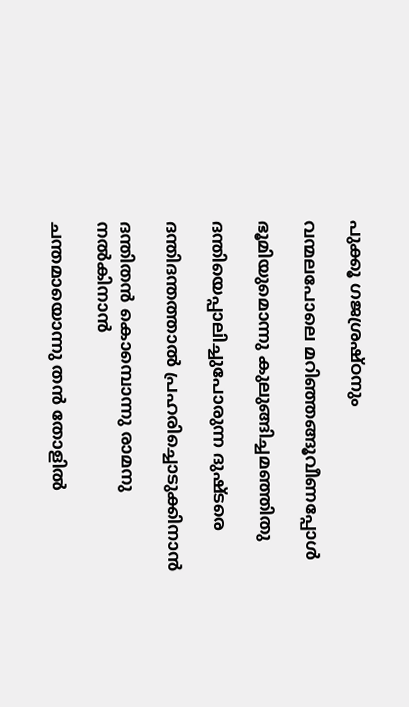പുക്കൂ ഗജശ്രഷ്ഠനും

വന്മലപോലെ മറിഞ്ഞങ്ങൂവീണപ്പോള്‍

ഭൂമിയുമൊന്നു കുലുങ്ങിച്ചമഞ്ഞിതു

ദന്തിയെപ്പാലിച്ചുപോരുന്ന ദുഷ്ടരെ

ദന്തിദന്തത്താല്‍ പ്രഹരിച്ചൊടുക്കിനാന്‍

ദന്തിതന്‍ കൊമ്പൊന്നു രാമനു നല്‍കിനാന്‍

ചന്തമായൊന്നു തന്‍ തോളില്‍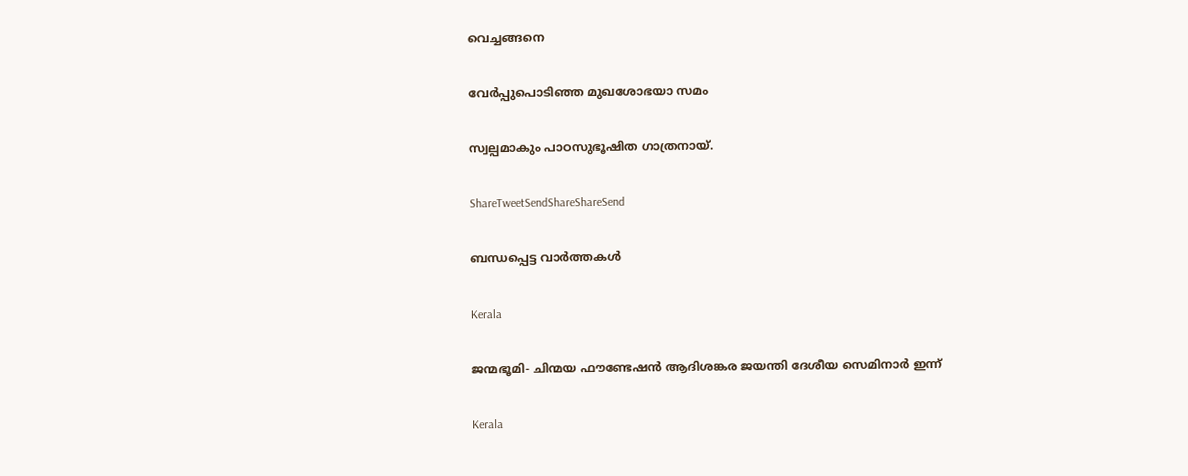വെച്ചങ്ങനെ

വേര്‍പ്പുപൊടിഞ്ഞ മുഖശോഭയാ സമം

സ്വല്പമാകും പാഠസുഭൂഷിത ഗാത്രനായ്.

ShareTweetSendShareShareSend

ബന്ധപ്പെട്ട വാര്‍ത്തകള്‍

Kerala

ജന്മഭൂമി- ചിന്മയ ഫൗണ്ടേഷന്‍ ആദിശങ്കര ജയന്തി ദേശീയ സെമിനാര്‍ ഇന്ന്

Kerala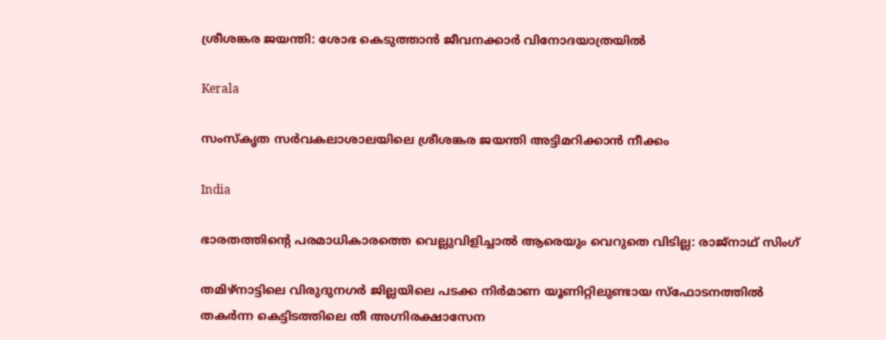ശ്രീശങ്കര ജയന്തി: ശോഭ കെടുത്താന്‍ ജീവനക്കാര്‍ വിനോദയാത്രയില്‍

Kerala

സംസ്‌കൃത സര്‍വകലാശാലയിലെ ശ്രീശങ്കര ജയന്തി അട്ടിമറിക്കാന്‍ നീക്കം

India

ഭാരതത്തിന്റെ പരമാധികാരത്തെ വെല്ലുവിളിച്ചാൽ ആരെയും വെറുതെ വിടില്ല: രാജ്നാഥ് സിംഗ്

തമിഴ്‌നാട്ടിലെ വിരുദുനഗര്‍ ജില്ലയിലെ പടക്ക നിര്‍മാണ യൂണിറ്റിലുണ്ടായ സ്‌ഫോടനത്തില്‍ തകര്‍ന്ന കെട്ടിടത്തിലെ തീ അഗ്നിരക്ഷാസേന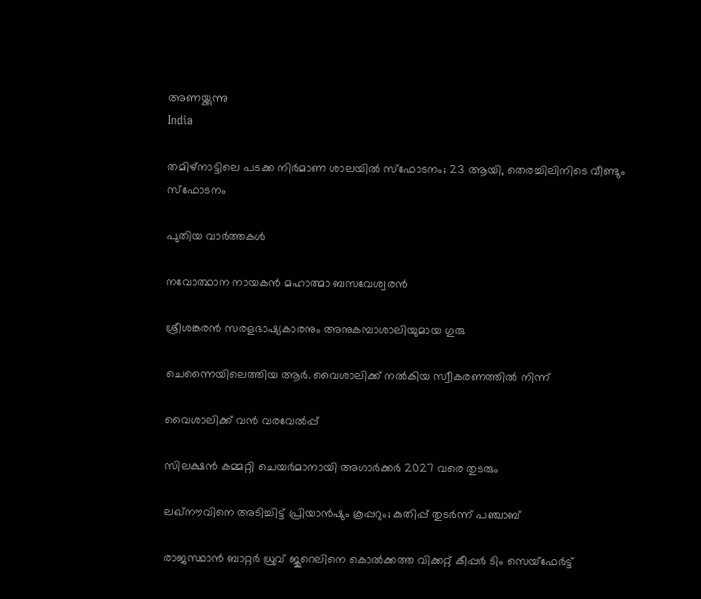അണയ്ക്കുന്നു
India

തമിഴ്‌നാട്ടിലെ പടക്ക നിര്‍മാണ ശാലയില്‍ സ്‌ഫോടനം; 23 ആയി, തെരച്ചിലിനിടെ വീണ്ടും സ്ഫോടനം

പുതിയ വാര്‍ത്തകള്‍

നവോത്ഥാന നായകന്‍ മഹാത്മാ ബസവേശ്വരന്‍

ശ്രീശങ്കരന്‍ സരളഭാഷ്യകാരനും അനുകമ്പാശാലിയുമായ ഗുരു

ചെന്നൈയിലെത്തിയ ആര്‍. വൈശാലിക്ക് നല്‍കിയ സ്വീകരണത്തില്‍ നിന്ന്‌

വൈശാലിക്ക് വന്‍ വരവേല്‍പ്പ്

സിലക്ഷന്‍ കമ്മറ്റി ചെയര്‍മാനായി അഗാര്‍ക്കര്‍ 2027 വരെ തുടരും

ലഖ്നൗവിനെ അടിച്ചിട്ട് പ്രിയാൻഷും കൂപ്പറും; കുതിപ്പ് തുടർന്ന് പഞ്ചാബ്

രാജസ്ഥാന്‍ ബാറ്റര്‍ ധ്രുവ് ജുറെലിനെ കൊല്‍ക്കത്ത വിക്കറ്റ് കീപ്പര്‍ ടിം സെയ്‌ഫേര്‍ട്ട്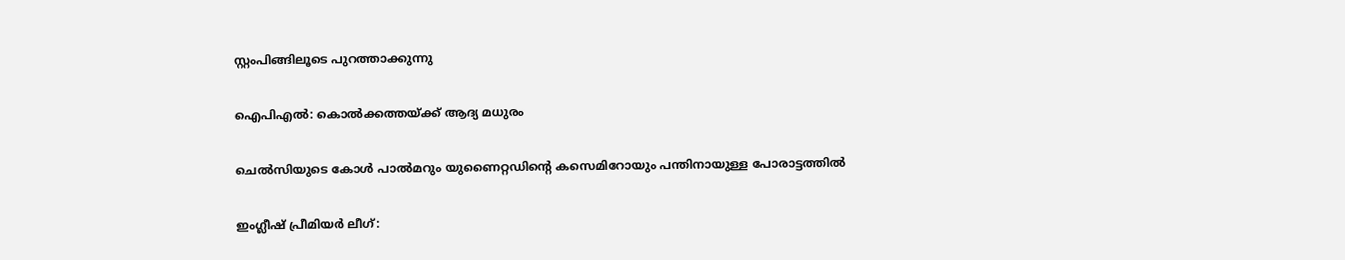സ്റ്റംപിങ്ങിലൂടെ പുറത്താക്കുന്നു

ഐപിഎല്‍: കൊല്‍ക്കത്തയ്‌ക്ക് ആദ്യ മധുരം

ചെല്‍സിയുടെ കോള്‍ പാല്‍മറും യുണൈറ്റഡിന്റെ കസെമിറോയും പന്തിനായുള്ള പോരാട്ടത്തില്‍

ഇംഗ്ലീഷ് പ്രീമിയര്‍ ലീഗ്: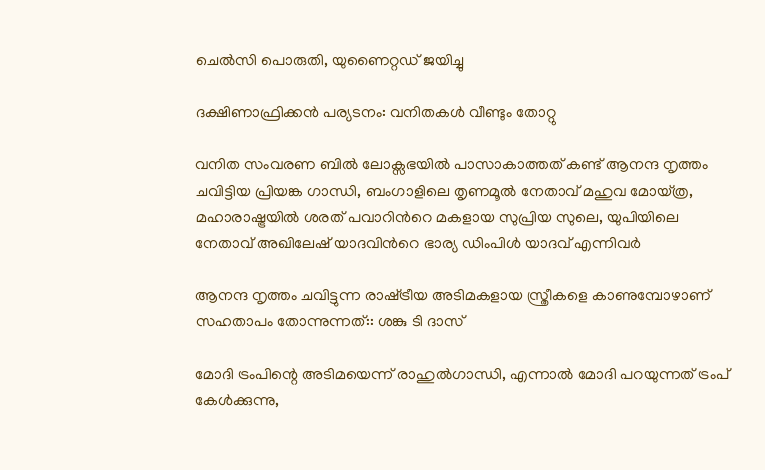ചെല്‍സി പൊരുതി, യുണൈറ്റഡ് ജയിച്ചു

ദക്ഷിണാഫ്രിക്കന്‍ പര്യടനം: വനിതകള്‍ വീണ്ടും തോറ്റു

വനിത സംവരണ ബിൽ ലോക്സഭയിൽ പാസാകാത്തത് കണ്ട് ആനന്ദ നൃത്തം ചവിട്ടിയ പ്രിയങ്ക ഗാന്ധി, ബംഗാളിലെ തൃണമൂല്‍ നേതാവ് മഹുവ മോയ്ത്ര, മഹാരാഷ്ട്രയില്‍ ശരത് പവാറിന്‍റെ മകളായ സുപ്രിയ സുലെ, യുപിയിലെ നേതാവ് അഖിലേഷ് യാദവിന്‍റെ ഭാര്യ ഡിംപിള്‍ യാദവ് എന്നിവര്‍

ആനന്ദ നൃത്തം ചവിട്ടുന്ന രാഷ്‌ട്രീയ അടിമകളായ സ്ത്രീകളെ കാണുമ്പോഴാണ് സഹതാപം തോന്നുന്നത്:: ശങ്കു ടി ദാസ്

മോദി ട്രംപിന്റെ അടിമയെന്ന് രാഹുല്‍ഗാന്ധി, എന്നാല്‍ മോദി പറയുന്നത് ട്രംപ് കേള്‍ക്കുന്നു,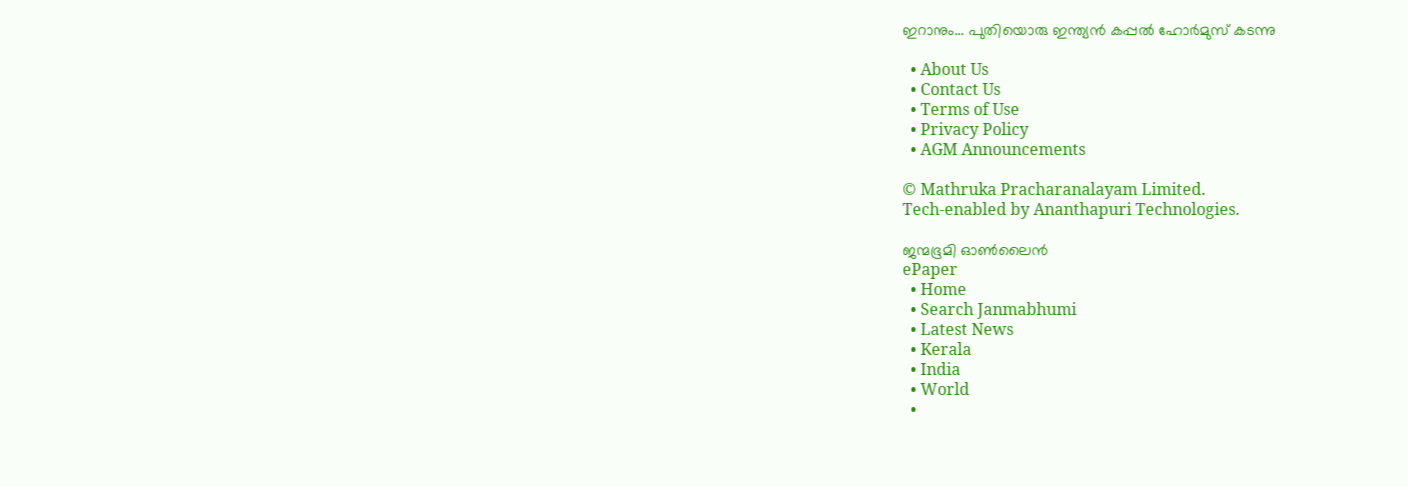ഇറാനും… പുതിയൊരു ഇന്ത്യന്‍ കപ്പല്‍ ഹോര്‍മുസ് കടന്നു

  • About Us
  • Contact Us
  • Terms of Use
  • Privacy Policy
  • AGM Announcements

© Mathruka Pracharanalayam Limited.
Tech-enabled by Ananthapuri Technologies.

ജന്മഭൂമി ഓണ്‍ലൈന്‍
ePaper
  • Home
  • Search Janmabhumi
  • Latest News
  • Kerala
  • India
  • World
  •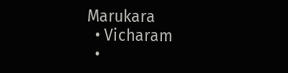Marukara
  • Vicharam
  •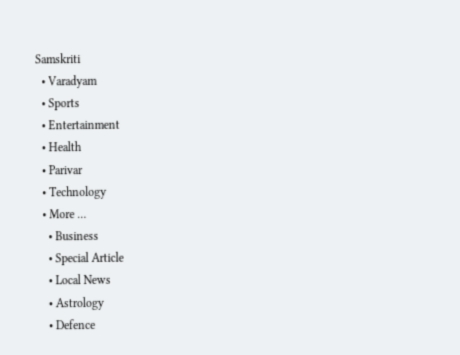Samskriti
  • Varadyam
  • Sports
  • Entertainment
  • Health
  • Parivar
  • Technology
  • More …
    • Business
    • Special Article
    • Local News
    • Astrology
    • Defence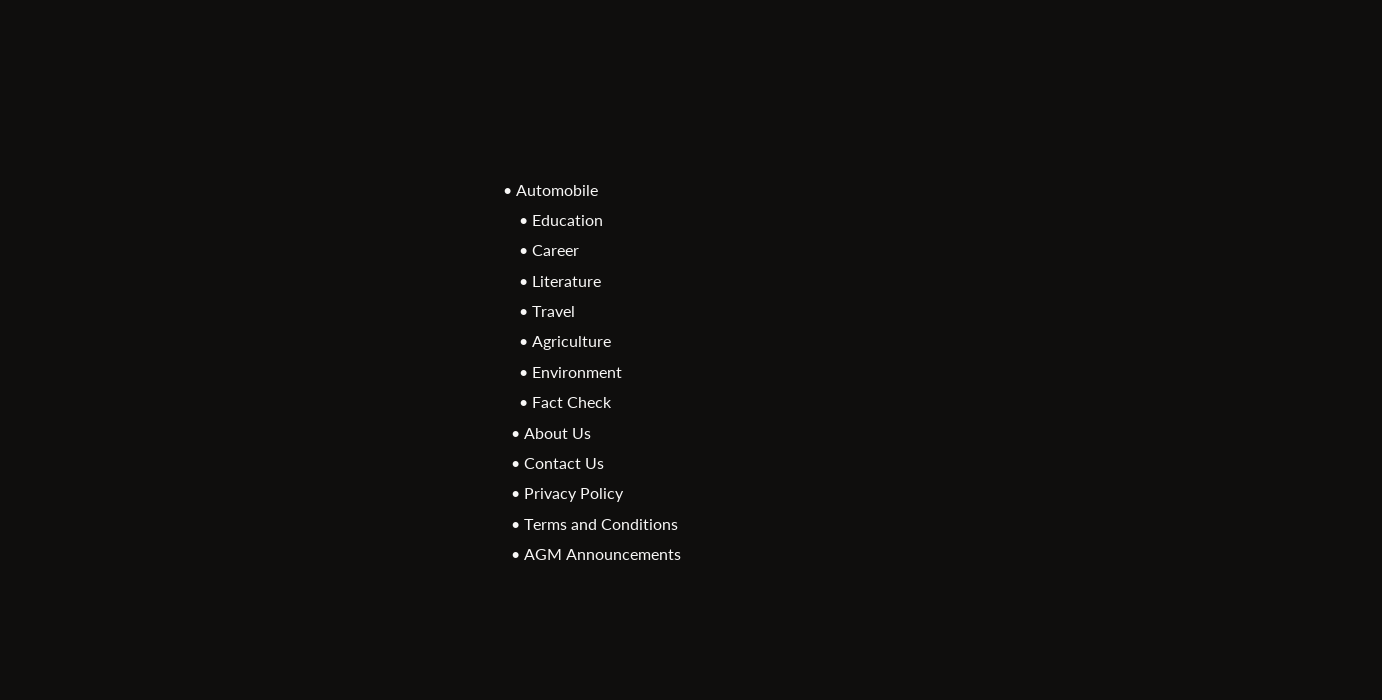• Automobile
    • Education
    • Career
    • Literature
    • Travel
    • Agriculture
    • Environment
    • Fact Check
  • About Us
  • Contact Us
  • Privacy Policy
  • Terms and Conditions
  • AGM Announcements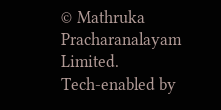© Mathruka Pracharanalayam Limited.
Tech-enabled by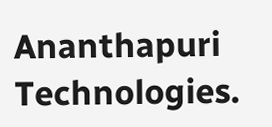Ananthapuri Technologies.